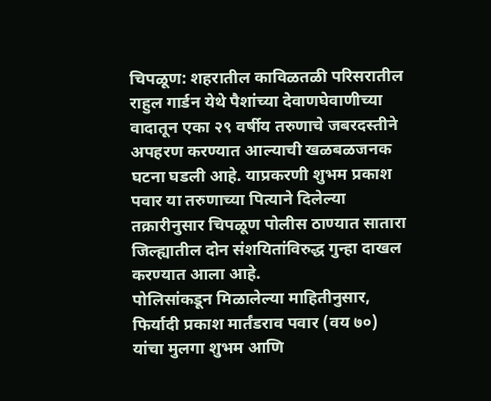चिपळूण: शहरातील काविळतळी परिसरातील राहुल गार्डन येथे पैशांच्या देवाणघेवाणीच्या वादातून एका २९ वर्षीय तरुणाचे जबरदस्तीने अपहरण करण्यात आल्याची खळबळजनक घटना घडली आहे. याप्रकरणी शुभम प्रकाश पवार या तरुणाच्या पित्याने दिलेल्या तक्रारीनुसार चिपळूण पोलीस ठाण्यात सातारा जिल्ह्यातील दोन संशयितांविरुद्ध गुन्हा दाखल करण्यात आला आहे.
पोलिसांकडून मिळालेल्या माहितीनुसार, फिर्यादी प्रकाश मार्तंडराव पवार (वय ७०) यांचा मुलगा शुभम आणि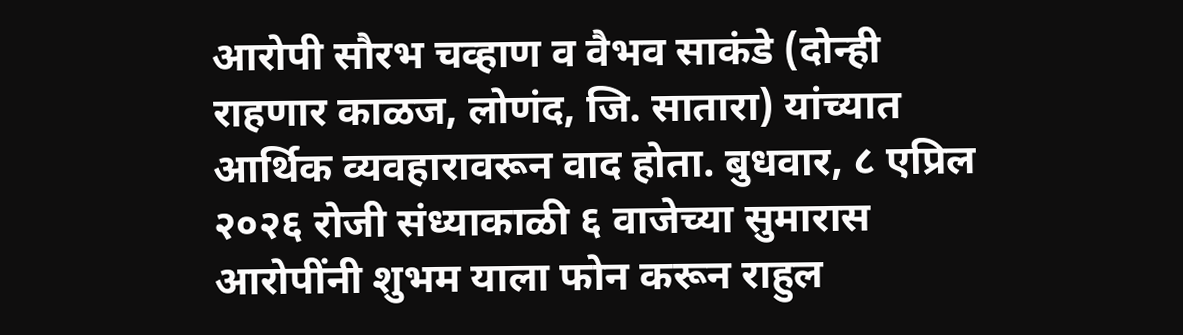आरोपी सौरभ चव्हाण व वैभव साकंडे (दोन्ही राहणार काळज, लोणंद, जि. सातारा) यांच्यात आर्थिक व्यवहारावरून वाद होता. बुधवार, ८ एप्रिल २०२६ रोजी संध्याकाळी ६ वाजेच्या सुमारास आरोपींनी शुभम याला फोन करून राहुल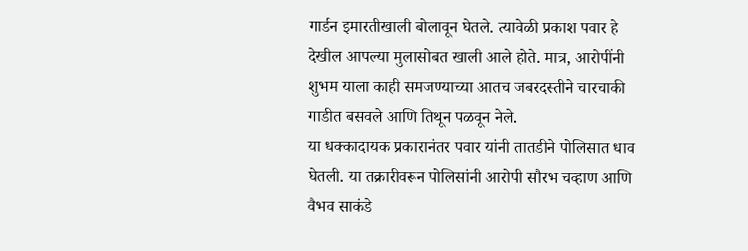गार्डन इमारतीखाली बोलावून घेतले. त्यावेळी प्रकाश पवार हे देखील आपल्या मुलासोबत खाली आले होते. मात्र, आरोपींनी शुभम याला काही समजण्याच्या आतच जबरदस्तीने चारचाकी गाडीत बसवले आणि तिथून पळवून नेले.
या धक्कादायक प्रकारानंतर पवार यांनी तातडीने पोलिसात धाव घेतली. या तक्रारीवरून पोलिसांनी आरोपी सौरभ चव्हाण आणि वैभव साकंडे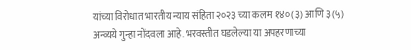यांच्या विरोधात भारतीय न्याय संहिता २०२३ च्या कलम १४०(३) आणि ३(५) अन्व्यये गुन्हा नोंदवला आहे. भरवस्तीत घडलेल्या या अपहरणाच्या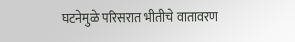घटनेमुळे परिसरात भीतीचे वातावरण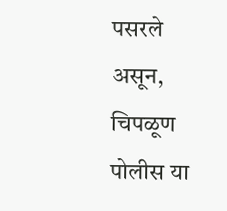पसरले असून, चिपळूण पोलीस या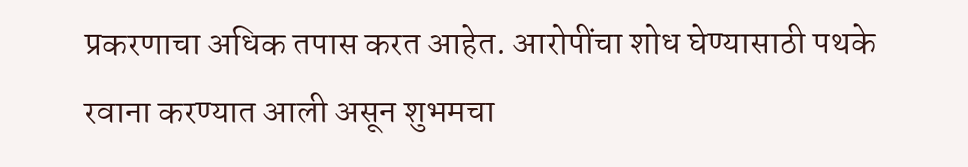प्रकरणाचा अधिक तपास करत आहेत. आरोपींचा शोध घेण्यासाठी पथके रवाना करण्यात आली असून शुभमचा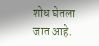शोध घेतला जात आहे.